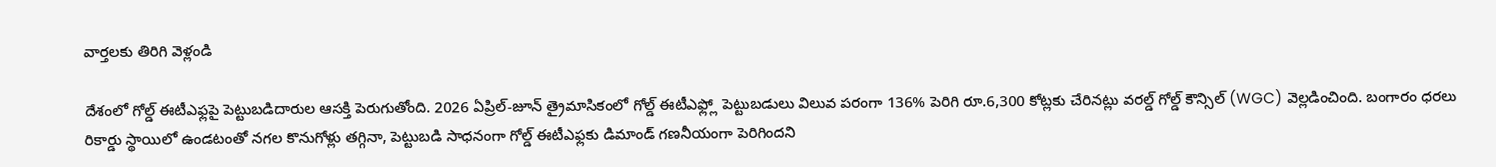వార్తలకు తిరిగి వెళ్లండి

దేశంలో గోల్డ్ ఈటీఎఫ్లపై పెట్టుబడిదారుల ఆసక్తి పెరుగుతోంది. 2026 ఏప్రిల్-జూన్ త్రైమాసికంలో గోల్డ్ ఈటీఎఫ్ల్లో పెట్టుబడులు విలువ పరంగా 136% పెరిగి రూ.6,300 కోట్లకు చేరినట్లు వరల్డ్ గోల్డ్ కౌన్సిల్ (WGC) వెల్లడించింది. బంగారం ధరలు రికార్డు స్థాయిలో ఉండటంతో నగల కొనుగోళ్లు తగ్గినా, పెట్టుబడి సాధనంగా గోల్డ్ ఈటీఎఫ్లకు డిమాండ్ గణనీయంగా పెరిగిందని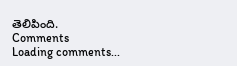తెలిపింది.
Comments
Loading comments...